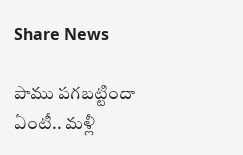Share News

పాము పగబట్టిందా ఏంటీ.. మళ్లీ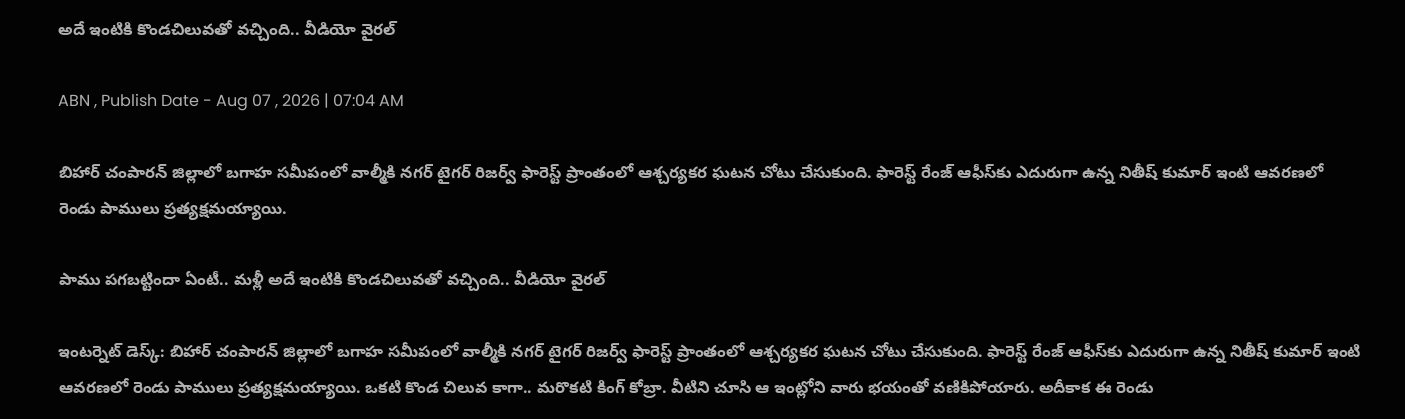అదే ఇంటికి కొండచిలువతో వచ్చింది.. వీడియో వైరల్

ABN , Publish Date - Aug 07 , 2026 | 07:04 AM

బిహార్‌ చంపారన్ జిల్లాలో బగాహ సమీపంలో వాల్మీకి నగర్ టైగర్ రిజర్వ్ ఫారెస్ట్ ప్రాంతంలో ఆశ్చర్యకర ఘటన చోటు చేసుకుంది. ఫారెస్ట్ రేంజ్ ఆఫీస్‌కు ఎదురుగా ఉన్న నితీష్ కుమార్ ఇంటి ఆవరణలో రెండు పాములు ప్రత్యక్షమయ్యాయి.

పాము పగబట్టిందా ఏంటీ.. మళ్లీ అదే ఇంటికి కొండచిలువతో వచ్చింది.. వీడియో వైరల్

ఇంటర్నెట్ డెస్క్: బిహార్‌ చంపారన్ జిల్లాలో బగాహ సమీపంలో వాల్మీకి నగర్ టైగర్ రిజర్వ్ ఫారెస్ట్ ప్రాంతంలో ఆశ్చర్యకర ఘటన చోటు చేసుకుంది. ఫారెస్ట్ రేంజ్ ఆఫీస్‌కు ఎదురుగా ఉన్న నితీష్ కుమార్ ఇంటి ఆవరణలో రెండు పాములు ప్రత్యక్షమయ్యాయి. ఒకటి కొండ చిలువ కాగా.. మరొకటి కింగ్ కోబ్రా. వీటిని చూసి ఆ ఇంట్లోని వారు భయంతో వణికిపోయారు. అదీకాక ఈ రెండు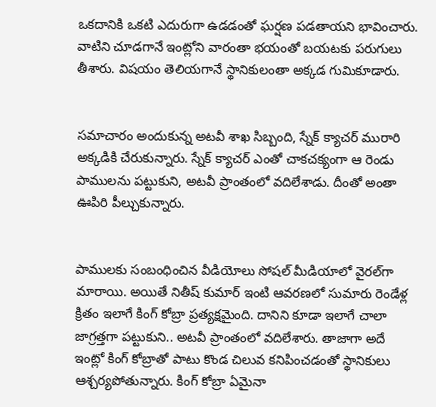ఒకదానికి ఒకటి ఎదురుగా ఉడడంతో ఘర్షణ పడతాయని భావించారు. వాటిని చూడగానే ఇంట్లోని వారంతా భయంతో బయటకు పరుగులు తీశారు. విషయం తెలియగానే స్థానికులంతా అక్కడ గుమికూడారు.


సమాచారం అందుకున్న అటవీ శాఖ సిబ్బంది, స్నేక్ క్యాచర్ మురారి అక్కడికి చేరుకున్నారు. స్నేక్ క్యాచర్ ఎంతో చాకచక్యంగా ఆ రెండు పాములను పట్టుకుని, అటవీ ప్రాంతంలో వదిలేశాడు. దీంతో అంతా ఊపిరి పీల్చుకున్నారు.


పాములకు సంబంధించిన వీడియోలు సోషల్ మీడియాలో వైరల్‌గా మారాయి. అయితే నితీష్ కుమార్ ఇంటి ఆవరణలో సుమారు రెండేళ్ల క్రితం ఇలాగే కింగ్ కోబ్రా ప్రత్యక్షమైంది. దానిని కూడా ఇలాగే చాలా జాగ్రత్తగా పట్టుకుని.. అటవీ ప్రాంతంలో వదిలేశారు. తాజాగా అదే ఇంట్లో కింగ్ కోబ్రాతో పాటు కొండ చిలువ కనిపించడంతో స్థానికులు ఆశ్చర్యపోతున్నారు. కింగ్ కోబ్రా ఏమైనా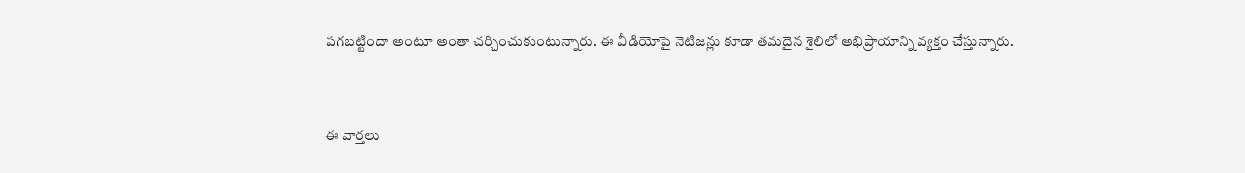పగబట్టిందా అంటూ అంతా చర్చించుకుంటున్నారు. ఈ వీడియోపై నెటిజన్లు కూడా తమదైన శైలిలో అభిప్రాయాన్ని వ్యక్తం చేస్తున్నారు.


ఈ వార్తలు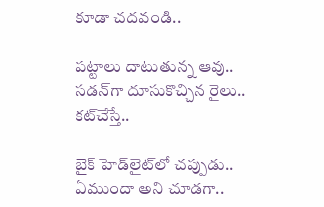కూడా చదవండి..

పట్టాలు దాటుతున్న ఆవు.. సడన్‌గా దూసుకొచ్చిన రైలు.. కట్‌చేస్తే..

బైక్ హెడ్‌లైట్‌లో చప్పుడు.. ఏముందా అని చూడగా..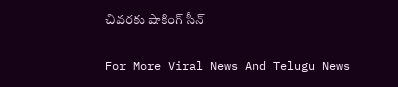చివరకు షాకింగ్ సీన్

For More Viral News And Telugu News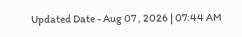Updated Date - Aug 07 , 2026 | 07:44 AM